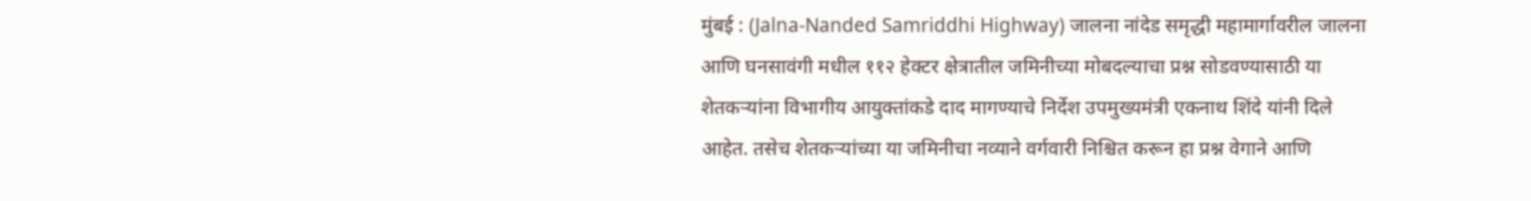मुंबई : (Jalna-Nanded Samriddhi Highway) जालना नांदेड समृद्धी महामार्गावरील जालना आणि घनसावंगी मधील ११२ हेक्टर क्षेत्रातील जमिनीच्या मोबदल्याचा प्रश्न सोडवण्यासाठी या शेतकऱ्यांना विभागीय आयुक्तांकडे दाद मागण्याचे निर्देश उपमुख्यमंत्री एकनाथ शिंदे यांनी दिले आहेत. तसेच शेतकऱ्यांच्या या जमिनीचा नव्याने वर्गवारी निश्चित करून हा प्रश्न वेगाने आणि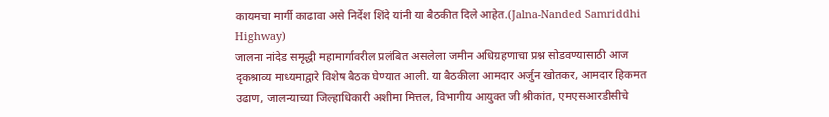कायमचा मार्गी काढावा असे निर्देश शिंदे यांनी या बैठकीत दिले आहेत.(Jalna-Nanded Samriddhi Highway)
जालना नांदेड समृद्धी महामार्गावरील प्रलंबित असलेला जमीन अधिग्रहणाचा प्रश्न सोडवण्यासाठी आज दृकश्राव्य माध्यमाद्वारे विशेष बैठक घेण्यात आली. या बैठकीला आमदार अर्जुन खोतकर, आमदार हिकमत उढाण, जालन्याच्या जिल्हाधिकारी अशीमा मित्तल, विभागीय आयुक्त जी श्रीकांत, एमएसआरडीसीचे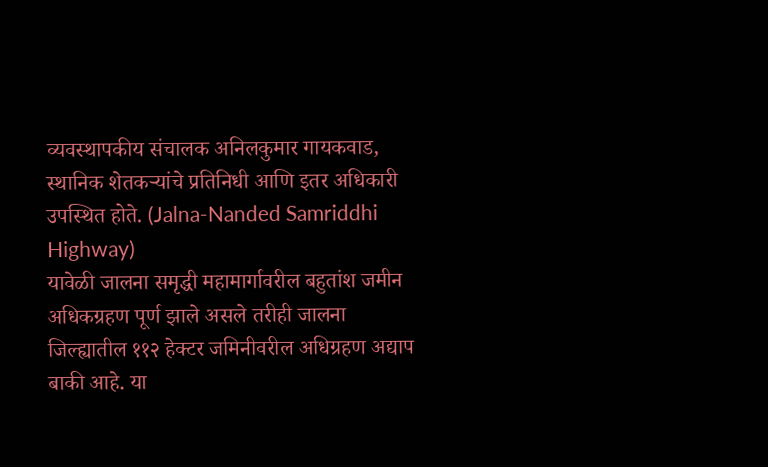व्यवस्थापकीय संचालक अनिलकुमार गायकवाड, स्थानिक शेतकऱ्यांचे प्रतिनिधी आणि इतर अधिकारी उपस्थित होते. (Jalna-Nanded Samriddhi Highway)
यावेळी जालना समृद्धी महामार्गावरील बहुतांश जमीन अधिकग्रहण पूर्ण झाले असले तरीही जालना जिल्ह्यातील ११२ हेक्टर जमिनीवरील अधिग्रहण अद्याप बाकी आहे. या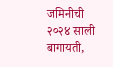जमिनीची २०२४ साली बागायती,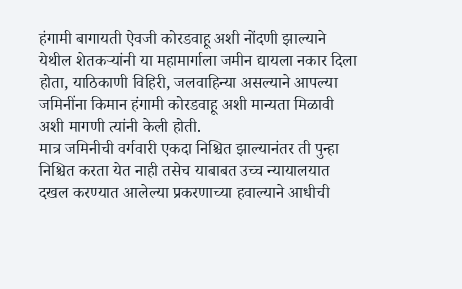हंगामी बागायती ऐवजी कोरडवाहू अशी नोंदणी झाल्याने येथील शेतकऱ्यांनी या महामार्गाला जमीन द्यायला नकार दिला होता, याठिकाणी विहिरी, जलवाहिन्या असल्याने आपल्या जमिनींना किमान हंगामी कोरडवाहू अशी मान्यता मिळावी अशी मागणी त्यांनी केली होती.
मात्र जमिनीची वर्गवारी एकदा निश्चित झाल्यानंतर ती पुन्हा निश्चित करता येत नाही तसेच याबाबत उच्च न्यायालयात दखल करण्यात आलेल्या प्रकरणाच्या हवाल्याने आधीची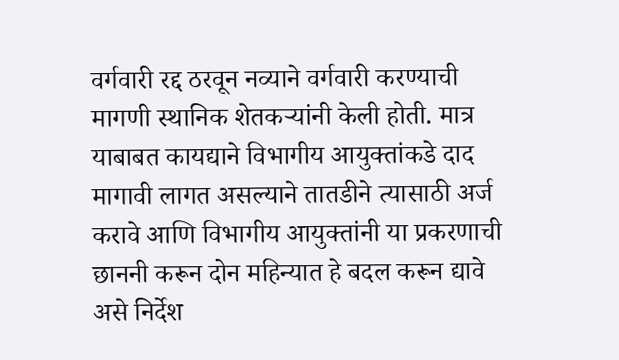वर्गवारी रद्द ठरवून नव्याने वर्गवारी करण्याची मागणी स्थानिक शेतकऱ्यांनी केली होती. मात्र याबाबत कायद्याने विभागीय आयुक्तांकडे दाद मागावी लागत असल्याने तातडीने त्यासाठी अर्ज करावे आणि विभागीय आयुक्तांनी या प्रकरणाची छाननी करून दोन महिन्यात हे बदल करून द्यावे असे निर्देश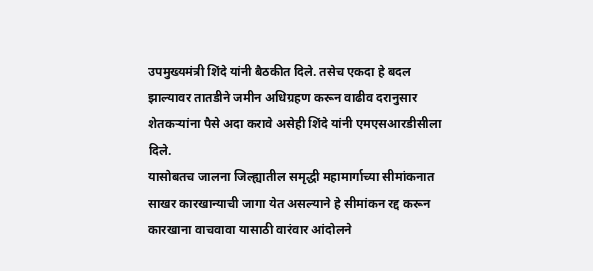उपमुख्यमंत्री शिंदे यांनी बैठकीत दिले. तसेच एकदा हे बदल झाल्यावर तातडीने जमीन अधिग्रहण करून वाढीव दरानुसार शेतकऱ्यांना पैसे अदा करावे असेही शिंदे यांनी एमएसआरडीसीला दिले.
यासोबतच जालना जिल्ह्यातील समृद्धी महामार्गाच्या सीमांकनात साखर कारखान्याची जागा येत असल्याने हे सीमांकन रद्द करून कारखाना वाचवावा यासाठी वारंवार आंदोलने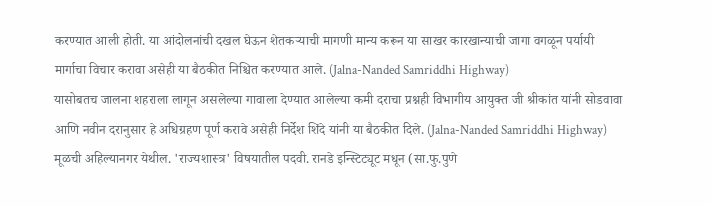करण्यात आली होती. या आंदोलनांची दखल घेऊन शेतकऱ्याची मागणी मान्य करून या साखर कारखान्याची जागा वगळून पर्यायी मार्गाचा विचार करावा असेही या बैठकीत निश्चित करण्यात आले. (Jalna-Nanded Samriddhi Highway)
यासोबतच जालना शहराला लागून असलेल्या गावाला देण्यात आलेल्या कमी दराचा प्रश्नही विभागीय आयुक्त जी श्रीकांत यांनी सोडवावा आणि नवीन दरानुसार हे अधिग्रहण पूर्ण करावे असेही निर्देश शिंदे यांनी या बैठकीत दिले. (Jalna-Nanded Samriddhi Highway)
मूळची अहिल्यानगर येथील. 'राज्यशास्त्र' विषयातील पदवी. रानडे इन्स्टिट्यूट मधून (सा.फु.पुणे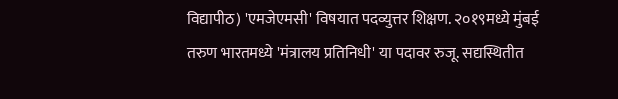विद्यापीठ) 'एमजेएमसी' विषयात पदव्युत्तर शिक्षण. २०१९मध्ये मुंबई तरुण भारतमध्ये 'मंत्रालय प्रतिनिधी' या पदावर रुजू. सद्यस्थितीत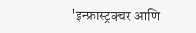'इन्फ्रास्ट्रक्चर आणि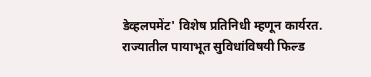डेव्हलपमेंट' विशेष प्रतिनिधी म्हणून कार्यरत. राज्यातील पायाभूत सुविधांविषयी फिल्ड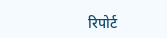रिपोर्ट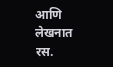आणि लेखनात रस.